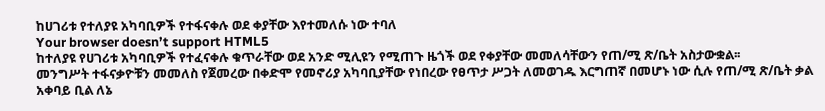ከሀገሪቱ የተለያዩ አካባቢዎች የተፋናቀሉ ወደ ቀያቸው እየተመለሱ ነው ተባለ
Your browser doesn’t support HTML5
ከተለያዩ የሀገሪቱ አካባቢዎች የተፈናቀሉ ቁጥራቸው ወደ አንድ ሚሊዩን የሚጠጉ ዜጎች ወደ የቀያቸው መመለሳቸውን የጠ/ሚ ጽ/ቤት አስታውቋል፡፡
መንግሥት ተፋናቃዮቹን መመለስ የጀመረው በቀድሞ የመኖሪያ አካባቢያቸው የነበረው የፀጥታ ሥጋት ለመወገዱ እርግጠኛ በመሆኑ ነው ሲሉ የጠ/ሚ ጽ/ቤት ቃል አቀባይ ቢል ለኔ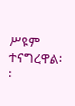ሥዩም ተናግረዋል፡፡